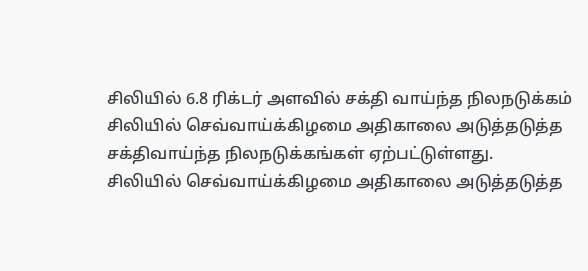சிலியில் 6.8 ரிக்டர் அளவில் சக்தி வாய்ந்த நிலநடுக்கம்
சிலியில் செவ்வாய்க்கிழமை அதிகாலை அடுத்தடுத்த சக்திவாய்ந்த நிலநடுக்கங்கள் ஏற்பட்டுள்ளது.
சிலியில் செவ்வாய்க்கிழமை அதிகாலை அடுத்தடுத்த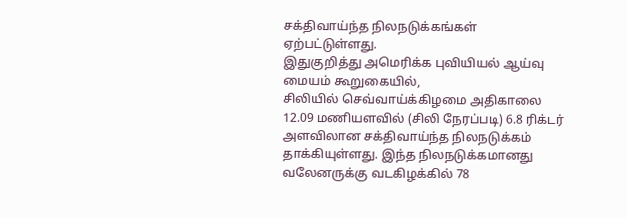சக்திவாய்ந்த நிலநடுக்கங்கள் ஏற்பட்டுள்ளது.
இதுகுறித்து அமெரிக்க புவியியல் ஆய்வு மையம் கூறுகையில்,
சிலியில் செவ்வாய்க்கிழமை அதிகாலை 12.09 மணியளவில் (சிலி நேரப்படி) 6.8 ரிக்டர் அளவிலான சக்திவாய்ந்த நிலநடுக்கம் தாக்கியுள்ளது. இந்த நிலநடுக்கமானது வலேனருக்கு வடகிழக்கில் 78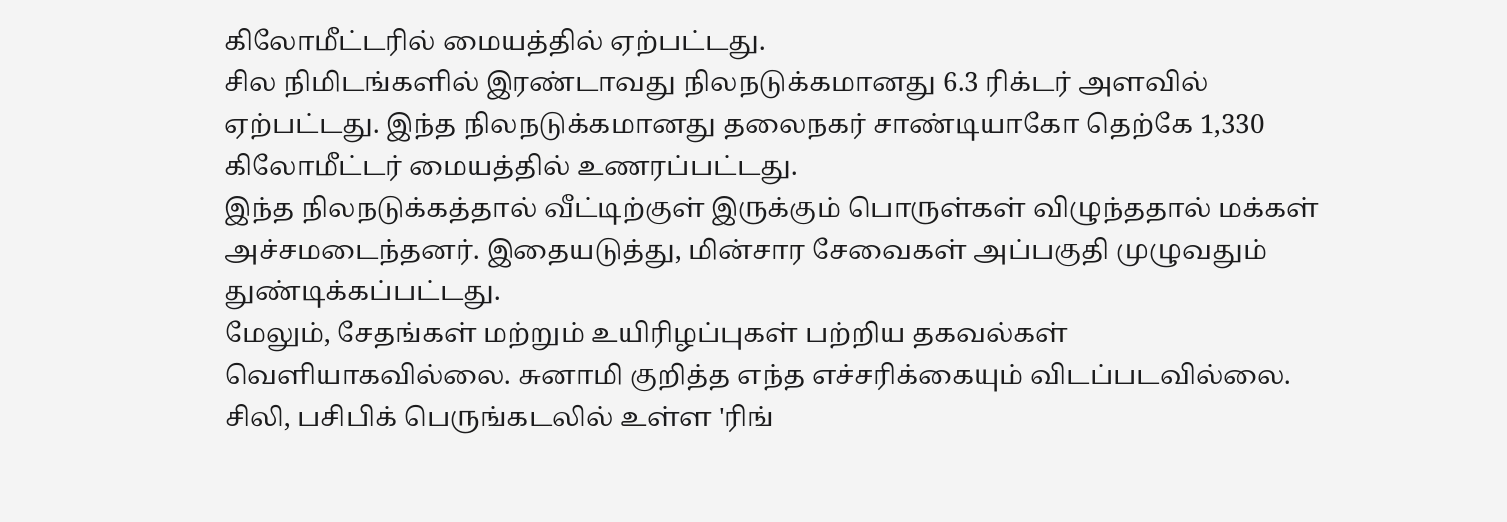கிலோமீட்டரில் மையத்தில் ஏற்பட்டது.
சில நிமிடங்களில் இரண்டாவது நிலநடுக்கமானது 6.3 ரிக்டர் அளவில் ஏற்பட்டது. இந்த நிலநடுக்கமானது தலைநகர் சாண்டியாகோ தெற்கே 1,330 கிலோமீட்டர் மையத்தில் உணரப்பட்டது.
இந்த நிலநடுக்கத்தால் வீட்டிற்குள் இருக்கும் பொருள்கள் விழுந்ததால் மக்கள் அச்சமடைந்தனர். இதையடுத்து, மின்சார சேவைகள் அப்பகுதி முழுவதும் துண்டிக்கப்பட்டது.
மேலும், சேதங்கள் மற்றும் உயிரிழப்புகள் பற்றிய தகவல்கள் வெளியாகவில்லை. சுனாமி குறித்த எந்த எச்சரிக்கையும் விடப்படவில்லை.
சிலி, பசிபிக் பெருங்கடலில் உள்ள 'ரிங்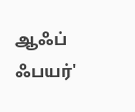ஆஃப் ஃபயர்'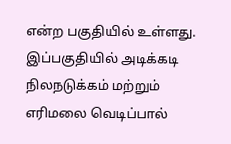என்ற பகுதியில் உள்ளது. இப்பகுதியில் அடிக்கடி நிலநடுக்கம் மற்றும் எரிமலை வெடிப்பால்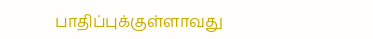பாதிப்புக்குள்ளாவது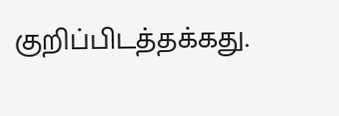குறிப்பிடத்தக்கது.